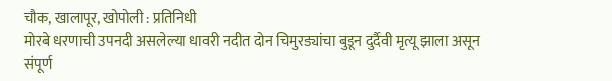चौक, खालापूर, खोपोली : प्रतिनिधी
मोरबे धरणाची उपनदी असलेल्या धावरी नदीत दोन चिमुरड्यांचा बुडून दुर्दैवी मृत्यू झाला असून संपूर्ण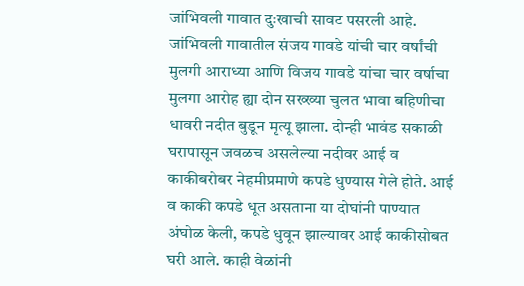जांभिवली गावात दुःखाची सावट पसरली आहे.
जांभिवली गावातील संजय गावडे यांची चार वर्षांची मुलगी आराध्या आणि विजय गावडे यांचा चार वर्षाचा मुलगा आरोह ह्या दोन सख्ख्या चुलत भावा बहिणीचा धावरी नदीत बुडून मृत्यू झाला. दोन्ही भावंड सकाळी घरापासून जवळच असलेल्या नदीवर आई व काकीबरोबर नेहमीप्रमाणे कपडे धुण्यास गेले होते. आई व काकी कपडे धूत असताना या दोघांनी पाण्यात अंघोळ केली, कपडे धुवून झाल्यावर आई काकीसोबत घरी आले. काही वेळांनी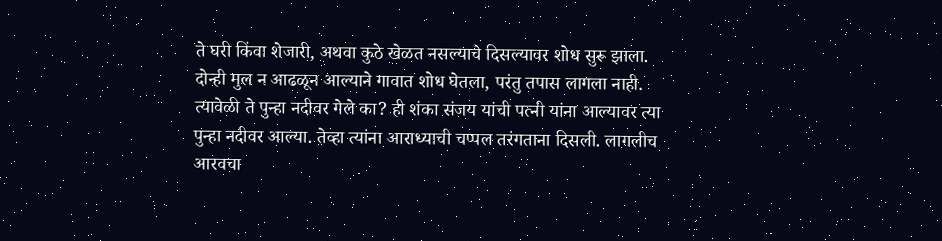ते घरी किंवा शेजारी, अथवा कुठे खेळत नसल्याचे दिसल्यावर शोध सुरू झाला. दोन्ही मुल न आढळून आल्याने गावात शोध घेतला, परंतु तपास लागला नाही. त्यावेळी ते पुन्हा नदीवर गेले का? ही शंका संजय यांची पत्नी यांना आल्यावर त्या पुन्हा नदीवर आल्या. तेव्हा त्यांना आराध्याची चप्पल तरंगताना दिसली. लागलीच आरवचा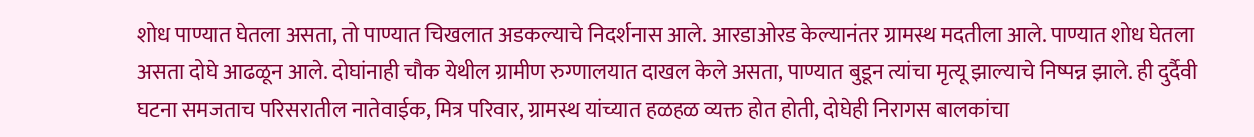शोध पाण्यात घेतला असता, तो पाण्यात चिखलात अडकल्याचे निदर्शनास आले. आरडाओरड केल्यानंतर ग्रामस्थ मदतीला आले. पाण्यात शोध घेतला असता दोघे आढळून आले. दोघांनाही चौक येथील ग्रामीण रुग्णालयात दाखल केले असता, पाण्यात बुडून त्यांचा मृत्यू झाल्याचे निष्पन्न झाले. ही दुर्दैवी घटना समजताच परिसरातील नातेवाईक, मित्र परिवार, ग्रामस्थ यांच्यात हळहळ व्यक्त होत होती, दोघेही निरागस बालकांचा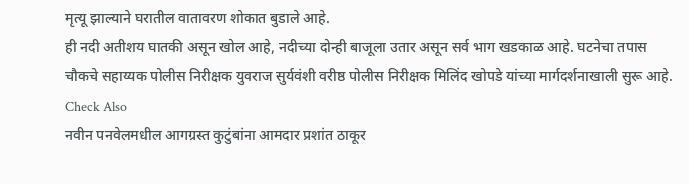मृत्यू झाल्याने घरातील वातावरण शोकात बुडाले आहे.
ही नदी अतीशय घातकी असून खोल आहे, नदीच्या दोन्ही बाजूला उतार असून सर्व भाग खडकाळ आहे. घटनेचा तपास चौकचे सहाय्यक पोलीस निरीक्षक युवराज सुर्यवंशी वरीष्ठ पोलीस निरीक्षक मिलिंद खोपडे यांच्या मार्गदर्शनाखाली सुरू आहे.
Check Also
नवीन पनवेलमधील आगग्रस्त कुटुंबांना आमदार प्रशांत ठाकूर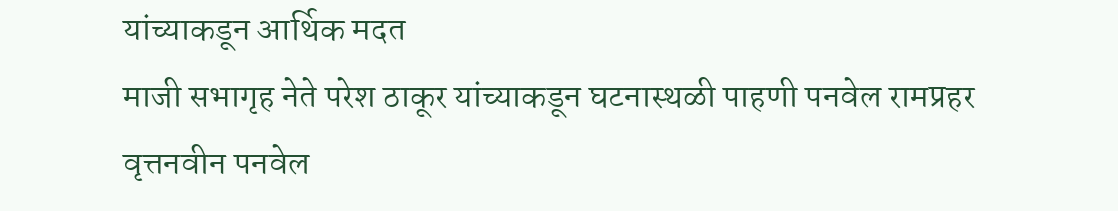यांच्याकडून आर्थिक मदत
माजी सभागृह नेते परेश ठाकूर यांच्याकडून घटनास्थळी पाहणी पनवेल रामप्रहर वृत्तनवीन पनवेल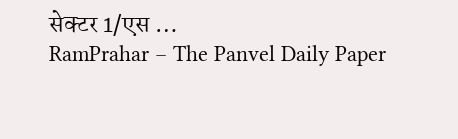सेक्टर 1/एस …
RamPrahar – The Panvel Daily Paper